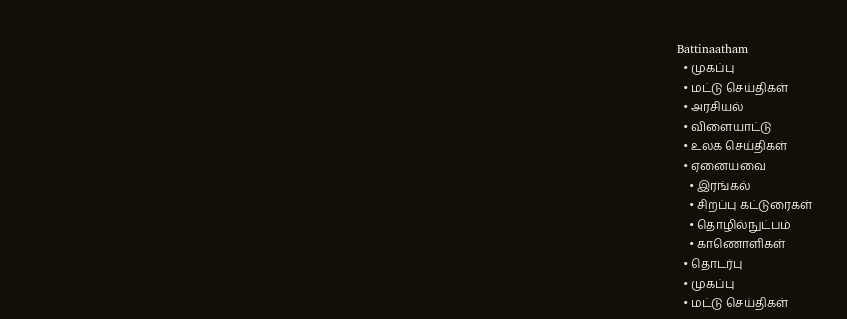Battinaatham
  • முகப்பு
  • மட்டு செய்திகள்
  • அரசியல்
  • விளையாட்டு
  • உலக செய்திகள்
  • ஏனையவை
    • இரங்கல்
    • சிறப்பு கட்டுரைகள்
    • தொழில்நுட்பம்
    • காணொளிகள்
  • தொடர்பு
  • முகப்பு
  • மட்டு செய்திகள்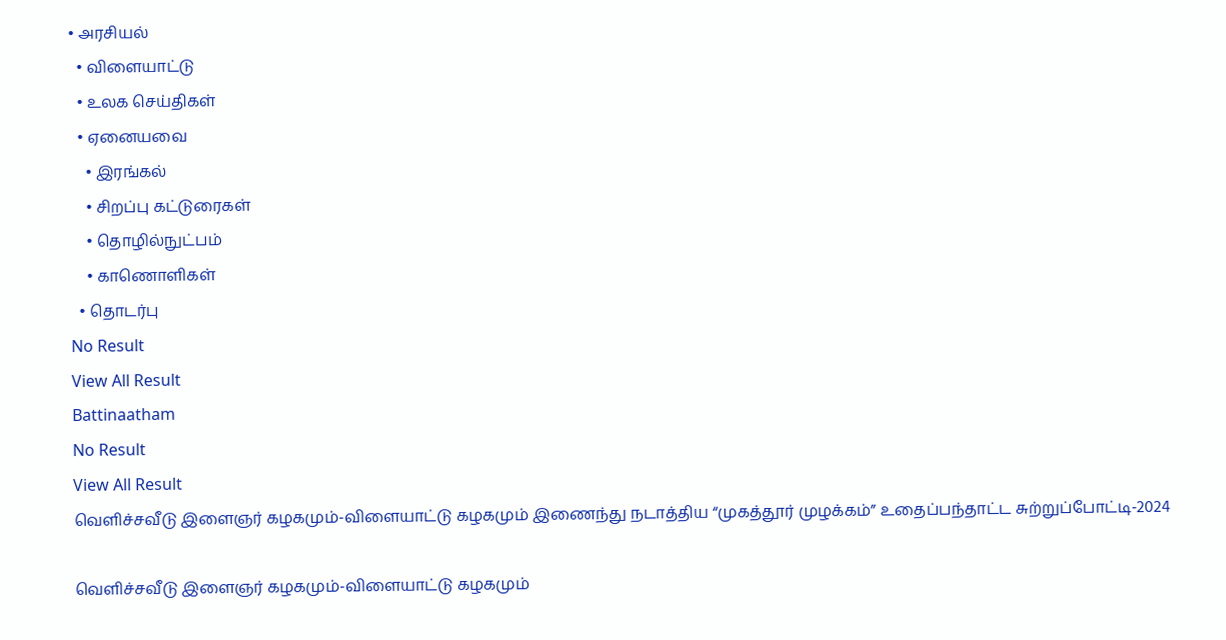• அரசியல்
  • விளையாட்டு
  • உலக செய்திகள்
  • ஏனையவை
    • இரங்கல்
    • சிறப்பு கட்டுரைகள்
    • தொழில்நுட்பம்
    • காணொளிகள்
  • தொடர்பு
No Result
View All Result
Battinaatham
No Result
View All Result
வெளிச்சவீடு இளைஞர் கழகமும்-விளையாட்டு கழகமும் இணைந்து நடாத்திய “முகத்தூர் முழக்கம்” உதைப்பந்தாட்ட சுற்றுப்போட்டி-2024

வெளிச்சவீடு இளைஞர் கழகமும்-விளையாட்டு கழகமும்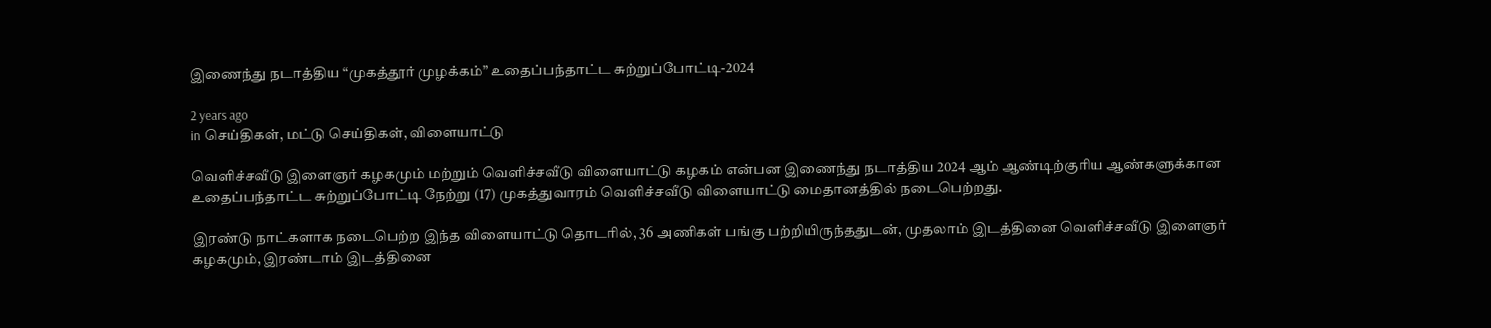இணைந்து நடாத்திய “முகத்தூர் முழக்கம்” உதைப்பந்தாட்ட சுற்றுப்போட்டி-2024

2 years ago
in செய்திகள், மட்டு செய்திகள், விளையாட்டு

வெளிச்சவீடு இளைஞர் கழகமும் மற்றும் வெளிச்சவீடு விளையாட்டு கழகம் என்பன இணைந்து நடாத்திய 2024 ஆம் ஆண்டிற்குரிய ஆண்களுக்கான உதைப்பந்தாட்ட சுற்றுப்போட்டி நேற்று (17) முகத்துவாரம் வெளிச்சவீடு விளையாட்டு மைதானத்தில் நடைபெற்றது.

இரண்டு நாட்களாக நடைபெற்ற இந்த விளையாட்டு தொடரில், 36 அணிகள் பங்கு பற்றியிருந்ததுடன், முதலாம் இடத்தினை வெளிச்சவீடு இளைஞர் கழகமும், இரண்டாம் இடத்தினை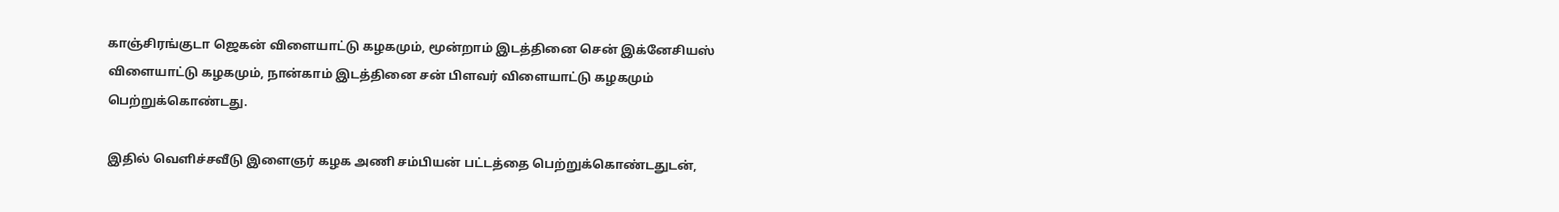காஞ்சிரங்குடா ஜெகன் விளையாட்டு கழகமும், மூன்றாம் இடத்தினை சென் இக்னேசியஸ் விளையாட்டு கழகமும், நான்காம் இடத்தினை சன் பிளவர் விளையாட்டு கழகமும் பெற்றுக்கொண்டது.

இதில் வெளிச்சவீடு இளைஞர் கழக அணி சம்பியன் பட்டத்தை பெற்றுக்கொண்டதுடன்,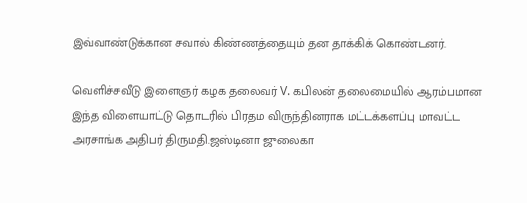இவ்வாண்டுக்கான சவால் கிண்ணத்தையும் தன தாக்கிக் கொண்டனர்.

வெளிச்சவீடு இளைஞர் கழக தலைவர் V. கபிலன் தலைமையில் ஆரம்பமான இந்த விளையாட்டு தொடரில் பிரதம விருந்தினராக மட்டக்களப்பு மாவட்ட அரசாங்க அதிபர் திருமதி.ஜஸ்டினா ஜுலைகா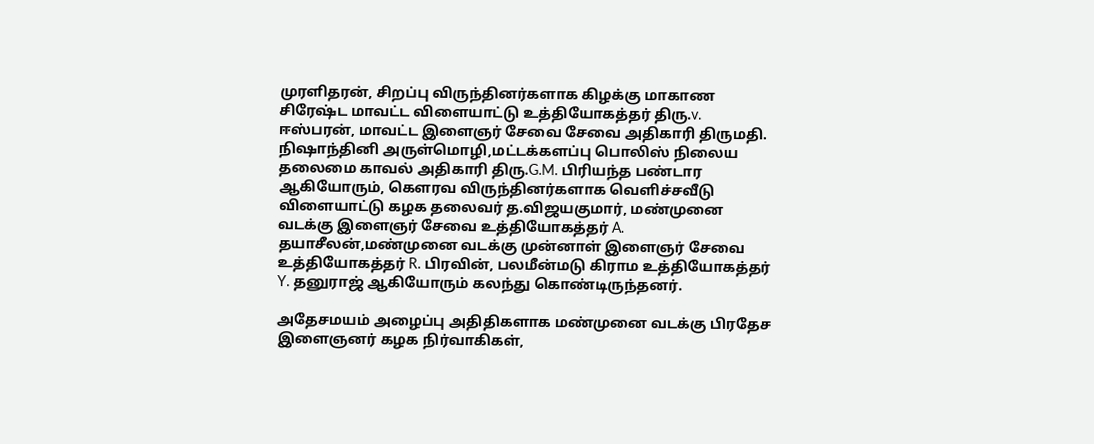முரளிதரன், சிறப்பு விருந்தினர்களாக கிழக்கு மாகாண சிரேஷ்ட மாவட்ட விளையாட்டு உத்தியோகத்தர் திரு.v. ஈஸ்பரன், மாவட்ட இளைஞர் சேவை சேவை அதிகாரி திருமதி. நிஷாந்தினி அருள்மொழி,மட்டக்களப்பு பொலிஸ் நிலைய தலைமை காவல் அதிகாரி திரு.G.M. பிரியந்த பண்டார ஆகியோரும், கெளரவ விருந்தினர்களாக வெளிச்சவீடு விளையாட்டு கழக தலைவர் த.விஜயகுமார், மண்முனை வடக்கு இளைஞர் சேவை உத்தியோகத்தர் A. தயாசீலன்,மண்முனை வடக்கு முன்னாள் இளைஞர் சேவை உத்தியோகத்தர் R. பிரவின், பலமீன்மடு கிராம உத்தியோகத்தர் Y. தனுராஜ் ஆகியோரும் கலந்து கொண்டிருந்தனர்.

அதேசமயம் அழைப்பு அதிதிகளாக மண்முனை வடக்கு பிரதேச இளைஞனர் கழக நிர்வாகிகள்,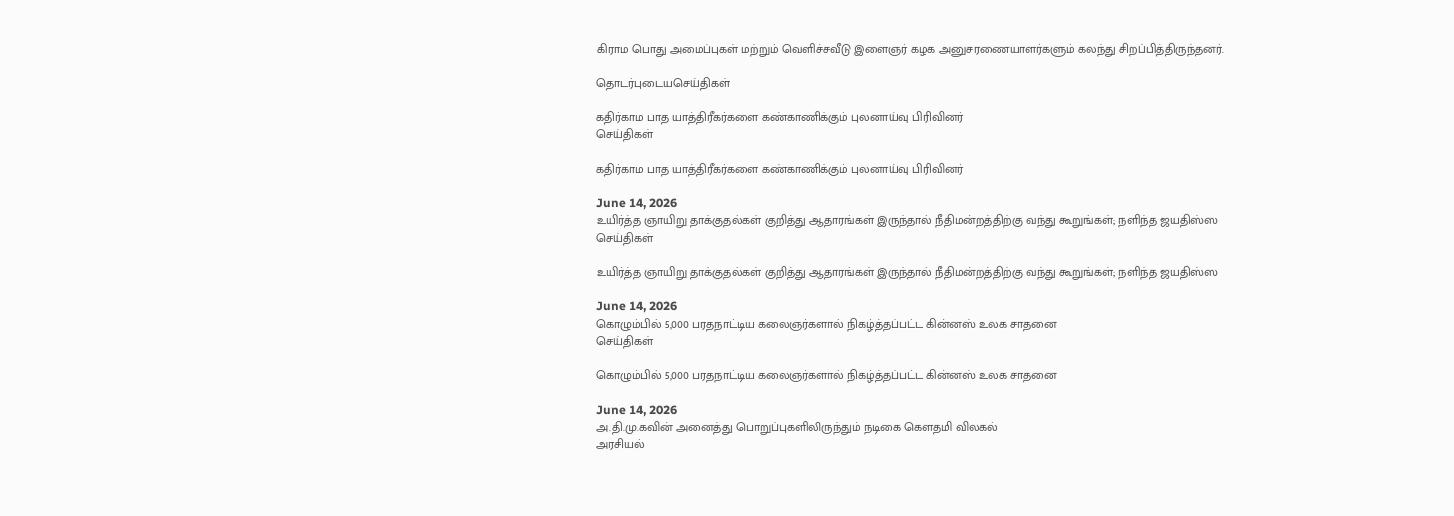கிராம பொது அமைப்புகள் மற்றும் வெளிச்சவீடு இளைஞர் கழக அனுசரணையாளர்களும் கலந்து சிறப்பித்திருந்தனர்.

தொடர்புடையசெய்திகள்

கதிர்காம பாத யாத்திரீகர்களை கண்காணிக்கும் புலனாய்வு பிரிவினர்
செய்திகள்

கதிர்காம பாத யாத்திரீகர்களை கண்காணிக்கும் புலனாய்வு பிரிவினர்

June 14, 2026
உயிர்த்த ஞாயிறு தாக்குதல்கள் குறித்து ஆதாரங்கள் இருந்தால் நீதிமன்றத்திற்கு வந்து கூறுங்கள்; நளிந்த ஜயதிஸ்ஸ
செய்திகள்

உயிர்த்த ஞாயிறு தாக்குதல்கள் குறித்து ஆதாரங்கள் இருந்தால் நீதிமன்றத்திற்கு வந்து கூறுங்கள்; நளிந்த ஜயதிஸ்ஸ

June 14, 2026
கொழும்பில் 5,000 பரதநாட்டிய கலைஞர்களால் நிகழ்த்தப்பட்ட கின்னஸ் உலக சாதனை
செய்திகள்

கொழும்பில் 5,000 பரதநாட்டிய கலைஞர்களால் நிகழ்த்தப்பட்ட கின்னஸ் உலக சாதனை

June 14, 2026
அ.தி.மு.கவின் அனைத்து பொறுப்புகளிலிருந்தும் நடிகை கௌதமி விலகல்
அரசியல்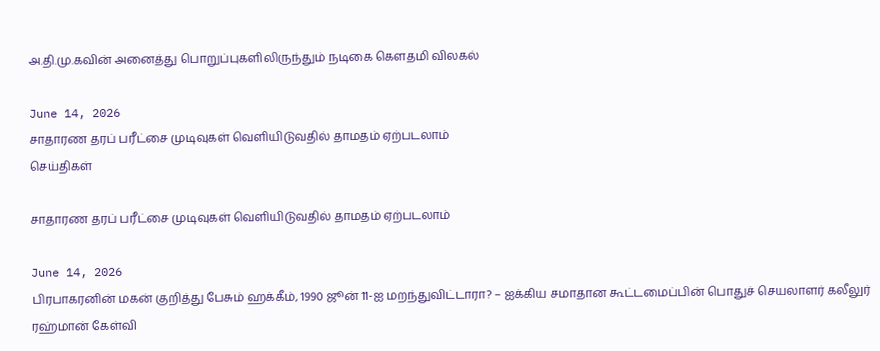அ.தி.மு.கவின் அனைத்து பொறுப்புகளிலிருந்தும் நடிகை கௌதமி விலகல்

June 14, 2026
சாதாரண தரப் பரீட்சை முடிவுகள் வெளியிடுவதில் தாமதம் ஏற்படலாம்
செய்திகள்

சாதாரண தரப் பரீட்சை முடிவுகள் வெளியிடுவதில் தாமதம் ஏற்படலாம்

June 14, 2026
பிரபாகரனின் மகன் குறித்து பேசும் ஹக்கீம், 1990 ஜூன் 11-ஐ மறந்துவிட்டாரா? – ஐக்கிய சமாதான கூட்டமைப்பின் பொதுச் செயலாளர் கலீலுர் ரஹ்மான் கேள்வி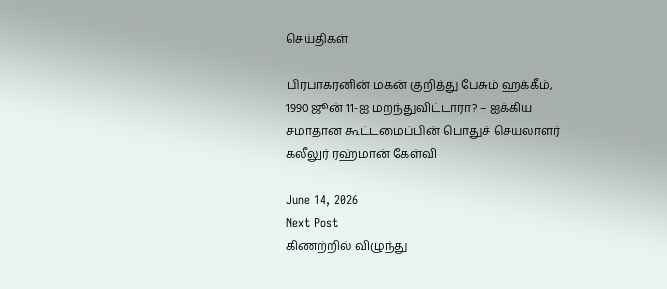செய்திகள்

பிரபாகரனின் மகன் குறித்து பேசும் ஹக்கீம், 1990 ஜூன் 11-ஐ மறந்துவிட்டாரா? – ஐக்கிய சமாதான கூட்டமைப்பின் பொதுச் செயலாளர் கலீலுர் ரஹ்மான் கேள்வி

June 14, 2026
Next Post
கிணற்றில் விழுந்து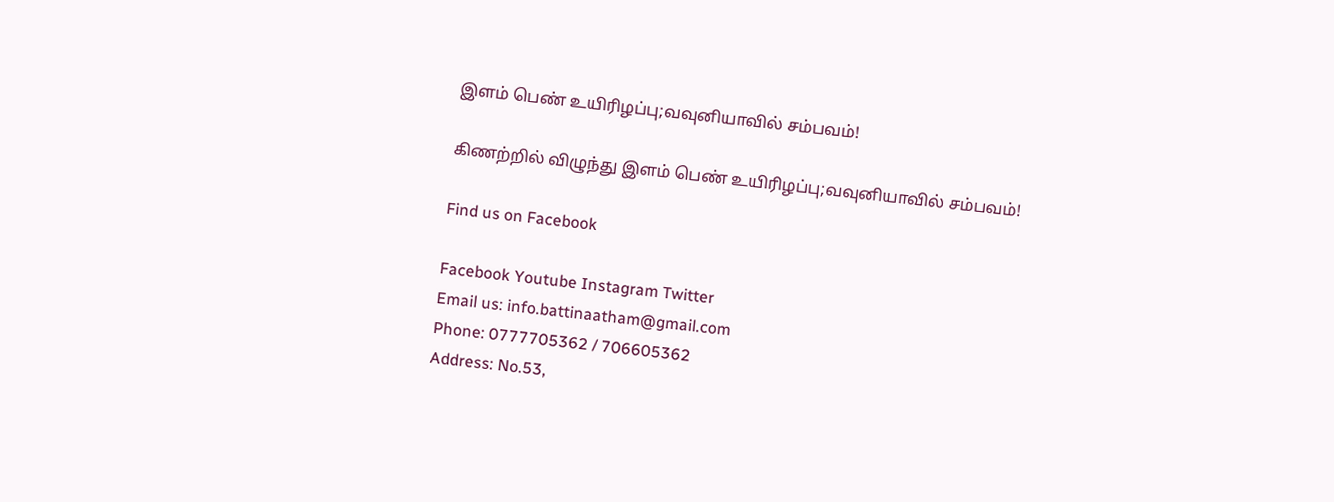இளம் பெண் உயிரிழப்பு;வவுனியாவில் சம்பவம்!

கிணற்றில் விழுந்து இளம் பெண் உயிரிழப்பு;வவுனியாவில் சம்பவம்!

Find us on Facebook

Facebook Youtube Instagram Twitter
Email us: info.battinaatham@gmail.com
Phone: 0777705362 / 706605362
Address: No.53,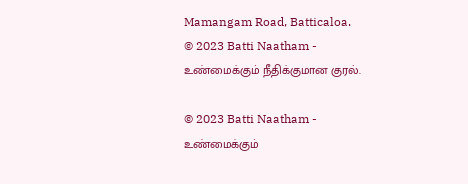Mamangam Road, Batticaloa.
© 2023 Batti Naatham - உண்மைக்கும் நீதிக்குமான குரல்.

© 2023 Batti Naatham - உண்மைக்கும்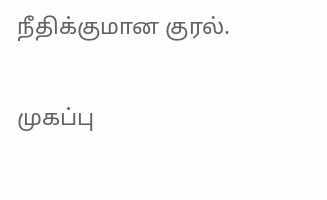நீதிக்குமான குரல்.

முகப்பு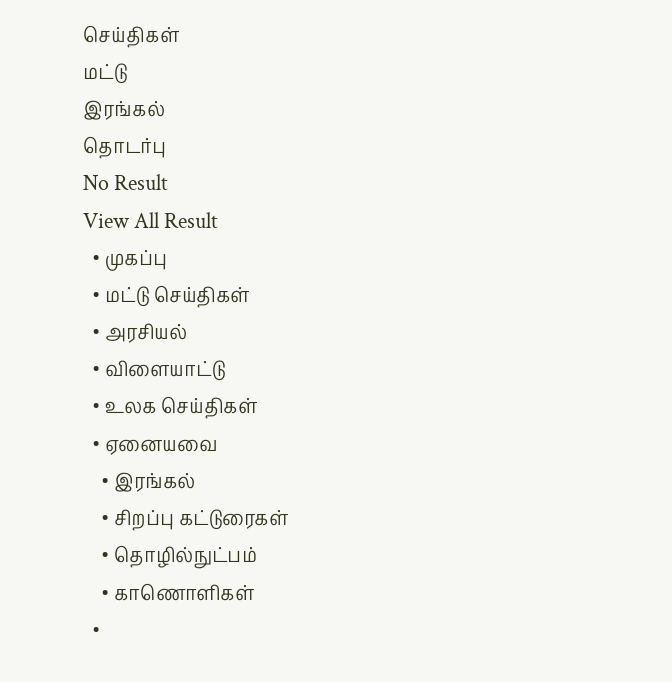செய்திகள்
மட்டு
இரங்கல்
தொடர்பு
No Result
View All Result
  • முகப்பு
  • மட்டு செய்திகள்
  • அரசியல்
  • விளையாட்டு
  • உலக செய்திகள்
  • ஏனையவை
    • இரங்கல்
    • சிறப்பு கட்டுரைகள்
    • தொழில்நுட்பம்
    • காணொளிகள்
  •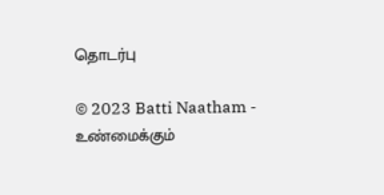தொடர்பு

© 2023 Batti Naatham - உண்மைக்கும்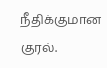நீதிக்குமான குரல்.